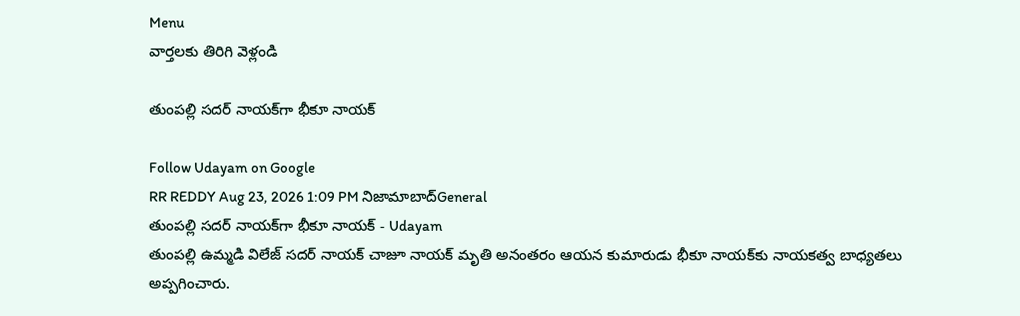Menu
వార్తలకు తిరిగి వెళ్లండి

తుంపల్లి సదర్ నాయక్‌గా భీకూ నాయక్

Follow Udayam on Google
RR REDDY Aug 23, 2026 1:09 PM నిజామాబాద్General
తుంపల్లి సదర్ నాయక్‌గా భీకూ నాయక్ - Udayam
తుంపల్లి ఉమ్మడి విలేజ్ సదర్ నాయక్ చాజూ నాయక్ మృతి అనంతరం ఆయన కుమారుడు భీకూ నాయక్‌కు నాయకత్వ బాధ్యతలు అప్పగించారు.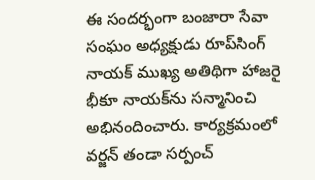ఈ సందర్భంగా బంజారా సేవా సంఘం అధ్యక్షుడు రూప్‌సింగ్ నాయక్ ముఖ్య అతిథిగా హాజరై భీకూ నాయక్‌ను సన్మానించి అభినందించారు. కార్యక్రమంలో వర్జన్ తండా సర్పంచ్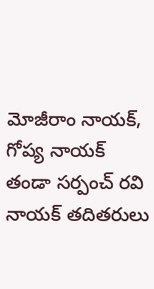మోజీరాం నాయక్, గోప్య నాయక్ తండా సర్పంచ్ రవి నాయక్ తదితరులు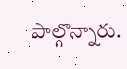పాల్గొన్నారు.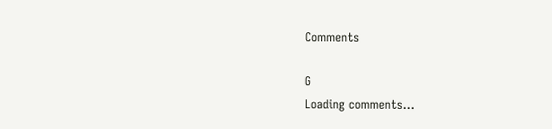Comments

G
Loading comments...